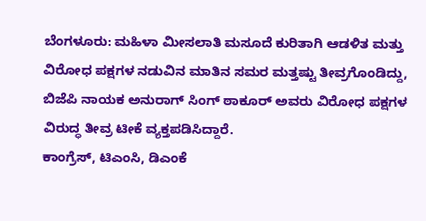ಬೆಂಗಳೂರು: ಮಹಿಳಾ ಮೀಸಲಾತಿ ಮಸೂದೆ ಕುರಿತಾಗಿ ಆಡಳಿತ ಮತ್ತು ವಿರೋಧ ಪಕ್ಷಗಳ ನಡುವಿನ ಮಾತಿನ ಸಮರ ಮತ್ತಷ್ಟು ತೀವ್ರಗೊಂಡಿದ್ದು, ಬಿಜೆಪಿ ನಾಯಕ ಅನುರಾಗ್ ಸಿಂಗ್ ಠಾಕೂರ್ ಅವರು ವಿರೋಧ ಪಕ್ಷಗಳ ವಿರುದ್ಧ ತೀವ್ರ ಟೀಕೆ ವ್ಯಕ್ತಪಡಿಸಿದ್ದಾರೆ.
ಕಾಂಗ್ರೆಸ್, ಟಿಎಂಸಿ, ಡಿಎಂಕೆ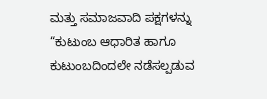ಮತ್ತು ಸಮಾಜವಾದಿ ಪಕ್ಷಗಳನ್ನು “ಕುಟುಂಬ ಆಧಾರಿತ ಹಾಗೂ ಕುಟುಂಬದಿಂದಲೇ ನಡೆಸಲ್ಪಡುವ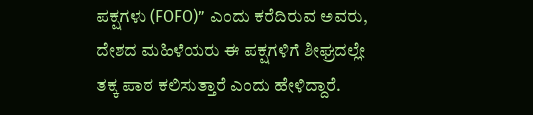ಪಕ್ಷಗಳು (FOFO)” ಎಂದು ಕರೆದಿರುವ ಅವರು, ದೇಶದ ಮಹಿಳೆಯರು ಈ ಪಕ್ಷಗಳಿಗೆ ಶೀಘ್ರದಲ್ಲೇ ತಕ್ಕ ಪಾಠ ಕಲಿಸುತ್ತಾರೆ ಎಂದು ಹೇಳಿದ್ದಾರೆ.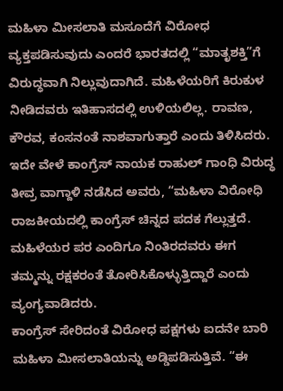ಮಹಿಳಾ ಮೀಸಲಾತಿ ಮಸೂದೆಗೆ ವಿರೋಧ ವ್ಯಕ್ತಪಡಿಸುವುದು ಎಂದರೆ ಭಾರತದಲ್ಲಿ “ಮಾತೃಶಕ್ತಿ”ಗೆ ವಿರುದ್ಧವಾಗಿ ನಿಲ್ಲುವುದಾಗಿದೆ. ಮಹಿಳೆಯರಿಗೆ ಕಿರುಕುಳ ನೀಡಿದವರು ಇತಿಹಾಸದಲ್ಲಿ ಉಳಿಯಲಿಲ್ಲ. ರಾವಣ, ಕೌರವ, ಕಂಸನಂತೆ ನಾಶವಾಗುತ್ತಾರೆ ಎಂದು ತಿಳಿಸಿದರು.
ಇದೇ ವೇಳೆ ಕಾಂಗ್ರೆಸ್ ನಾಯಕ ರಾಹುಲ್ ಗಾಂಧಿ ವಿರುದ್ಧ ತೀವ್ರ ವಾಗ್ದಾಳಿ ನಡೆಸಿದ ಅವರು, “ಮಹಿಳಾ ವಿರೋಧಿ ರಾಜಕೀಯದಲ್ಲಿ ಕಾಂಗ್ರೆಸ್ ಚಿನ್ನದ ಪದಕ ಗೆಲ್ಲುತ್ತದೆ. ಮಹಿಳೆಯರ ಪರ ಎಂದಿಗೂ ನಿಂತಿರದವರು ಈಗ ತಮ್ಮನ್ನು ರಕ್ಷಕರಂತೆ ತೋರಿಸಿಕೊಳ್ಳುತ್ತಿದ್ದಾರೆ ಎಂದು ವ್ಯಂಗ್ಯವಾಡಿದರು.
ಕಾಂಗ್ರೆಸ್ ಸೇರಿದಂತೆ ವಿರೋಧ ಪಕ್ಷಗಳು ಐದನೇ ಬಾರಿ ಮಹಿಳಾ ಮೀಸಲಾತಿಯನ್ನು ಅಡ್ಡಿಪಡಿಸುತ್ತಿವೆ. “ಈ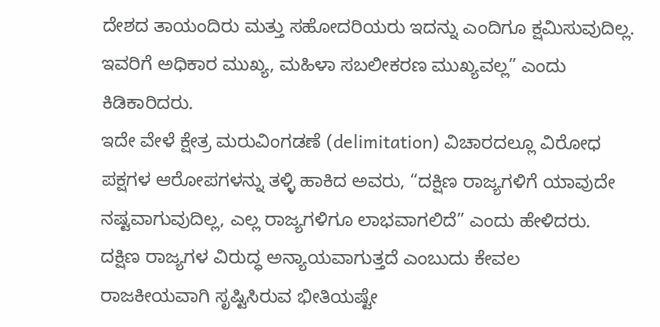ದೇಶದ ತಾಯಂದಿರು ಮತ್ತು ಸಹೋದರಿಯರು ಇದನ್ನು ಎಂದಿಗೂ ಕ್ಷಮಿಸುವುದಿಲ್ಲ. ಇವರಿಗೆ ಅಧಿಕಾರ ಮುಖ್ಯ, ಮಹಿಳಾ ಸಬಲೀಕರಣ ಮುಖ್ಯವಲ್ಲ” ಎಂದು ಕಿಡಿಕಾರಿದರು.
ಇದೇ ವೇಳೆ ಕ್ಷೇತ್ರ ಮರುವಿಂಗಡಣೆ (delimitation) ವಿಚಾರದಲ್ಲೂ ವಿರೋಧ ಪಕ್ಷಗಳ ಆರೋಪಗಳನ್ನು ತಳ್ಳಿ ಹಾಕಿದ ಅವರು, “ದಕ್ಷಿಣ ರಾಜ್ಯಗಳಿಗೆ ಯಾವುದೇ ನಷ್ಟವಾಗುವುದಿಲ್ಲ, ಎಲ್ಲ ರಾಜ್ಯಗಳಿಗೂ ಲಾಭವಾಗಲಿದೆ” ಎಂದು ಹೇಳಿದರು.
ದಕ್ಷಿಣ ರಾಜ್ಯಗಳ ವಿರುದ್ಧ ಅನ್ಯಾಯವಾಗುತ್ತದೆ ಎಂಬುದು ಕೇವಲ ರಾಜಕೀಯವಾಗಿ ಸೃಷ್ಟಿಸಿರುವ ಭೀತಿಯಷ್ಟೇ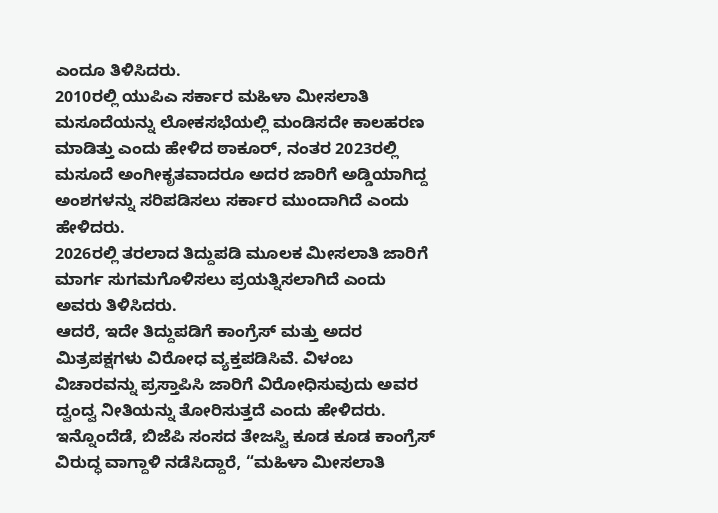ಎಂದೂ ತಿಳಿಸಿದರು.
2010ರಲ್ಲಿ ಯುಪಿಎ ಸರ್ಕಾರ ಮಹಿಳಾ ಮೀಸಲಾತಿ ಮಸೂದೆಯನ್ನು ಲೋಕಸಭೆಯಲ್ಲಿ ಮಂಡಿಸದೇ ಕಾಲಹರಣ ಮಾಡಿತ್ತು ಎಂದು ಹೇಳಿದ ಠಾಕೂರ್, ನಂತರ 2023ರಲ್ಲಿ ಮಸೂದೆ ಅಂಗೀಕೃತವಾದರೂ ಅದರ ಜಾರಿಗೆ ಅಡ್ಡಿಯಾಗಿದ್ದ ಅಂಶಗಳನ್ನು ಸರಿಪಡಿಸಲು ಸರ್ಕಾರ ಮುಂದಾಗಿದೆ ಎಂದು ಹೇಳಿದರು.
2026ರಲ್ಲಿ ತರಲಾದ ತಿದ್ದುಪಡಿ ಮೂಲಕ ಮೀಸಲಾತಿ ಜಾರಿಗೆ ಮಾರ್ಗ ಸುಗಮಗೊಳಿಸಲು ಪ್ರಯತ್ನಿಸಲಾಗಿದೆ ಎಂದು ಅವರು ತಿಳಿಸಿದರು.
ಆದರೆ, ಇದೇ ತಿದ್ದುಪಡಿಗೆ ಕಾಂಗ್ರೆಸ್ ಮತ್ತು ಅದರ ಮಿತ್ರಪಕ್ಷಗಳು ವಿರೋಧ ವ್ಯಕ್ತಪಡಿಸಿವೆ. ವಿಳಂಬ ವಿಚಾರವನ್ನು ಪ್ರಸ್ತಾಪಿಸಿ ಜಾರಿಗೆ ವಿರೋಧಿಸುವುದು ಅವರ ದ್ವಂದ್ವ ನೀತಿಯನ್ನು ತೋರಿಸುತ್ತದೆ ಎಂದು ಹೇಳಿದರು.
ಇನ್ನೊಂದೆಡೆ, ಬಿಜೆಪಿ ಸಂಸದ ತೇಜಸ್ವಿ ಕೂಡ ಕೂಡ ಕಾಂಗ್ರೆಸ್ ವಿರುದ್ಧ ವಾಗ್ದಾಳಿ ನಡೆಸಿದ್ದಾರೆ, “ಮಹಿಳಾ ಮೀಸಲಾತಿ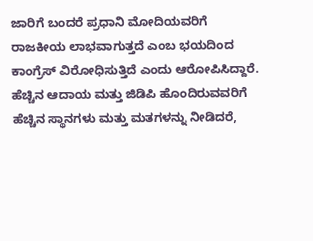ಜಾರಿಗೆ ಬಂದರೆ ಪ್ರಧಾನಿ ಮೋದಿಯವರಿಗೆ ರಾಜಕೀಯ ಲಾಭವಾಗುತ್ತದೆ ಎಂಬ ಭಯದಿಂದ ಕಾಂಗ್ರೆಸ್ ವಿರೋಧಿಸುತ್ತಿದೆ ಎಂದು ಆರೋಪಿಸಿದ್ದಾರೆ.
ಹೆಚ್ಚಿನ ಆದಾಯ ಮತ್ತು ಜಿಡಿಪಿ ಹೊಂದಿರುವವರಿಗೆ ಹೆಚ್ಚಿನ ಸ್ಥಾನಗಳು ಮತ್ತು ಮತಗಳನ್ನು ನೀಡಿದರೆ,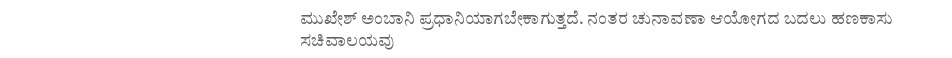ಮುಖೇಶ್ ಅಂಬಾನಿ ಪ್ರಧಾನಿಯಾಗಬೇಕಾಗುತ್ತದೆ. ನಂತರ ಚುನಾವಣಾ ಆಯೋಗದ ಬದಲು ಹಣಕಾಸು ಸಚಿವಾಲಯವು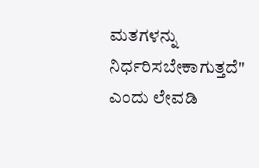ಮತಗಳನ್ನು ನಿರ್ಧರಿಸಬೇಕಾಗುತ್ತದೆ" ಎಂದು ಲೇವಡಿ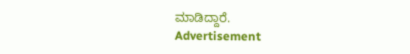ಮಾಡಿದ್ದಾರೆ.
Advertisement